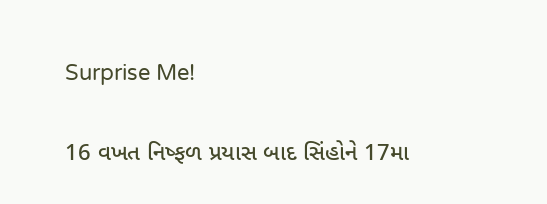Surprise Me!

16 વખત નિષ્ફળ પ્રયાસ બાદ સિંહોને 17મા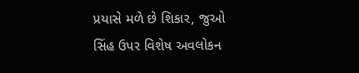પ્રયાસે મળે છે શિકાર, જુઓ સિંહ ઉપર વિશેષ અવલોકન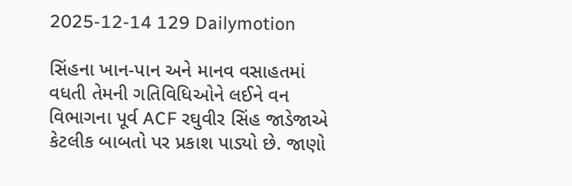2025-12-14 129 Dailymotion

સિંહના ખાન-પાન અને માનવ વસાહતમાં વધતી તેમની ગતિવિધિઓને લઈને વન વિભાગના પૂર્વ ACF રઘુવીર સિંહ જાડેજાએ કેટલીક બાબતો પર પ્રકાશ પાડ્યો છે. જાણો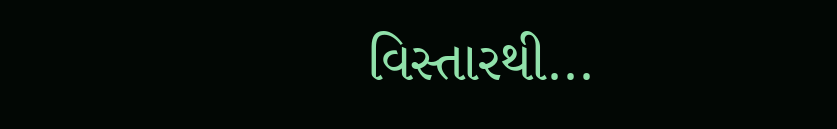વિસ્તારથી...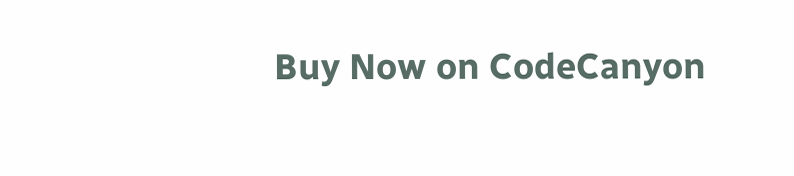Buy Now on CodeCanyon